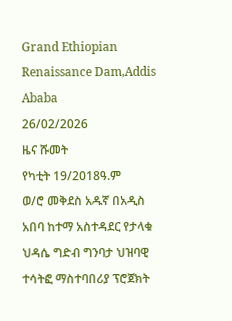Grand Ethiopian Renaissance Dam,Addis Ababa
26/02/2026
ዜና ሹመት
የካቲት 19/2018ዓ.ም
ወ/ሮ መቅደስ አዱኛ በአዲስ አበባ ከተማ አስተዳደር የታላቁ ህዳሴ ግድብ ግንባታ ህዝባዊ ተሳትፎ ማስተባበሪያ ፕሮጀክት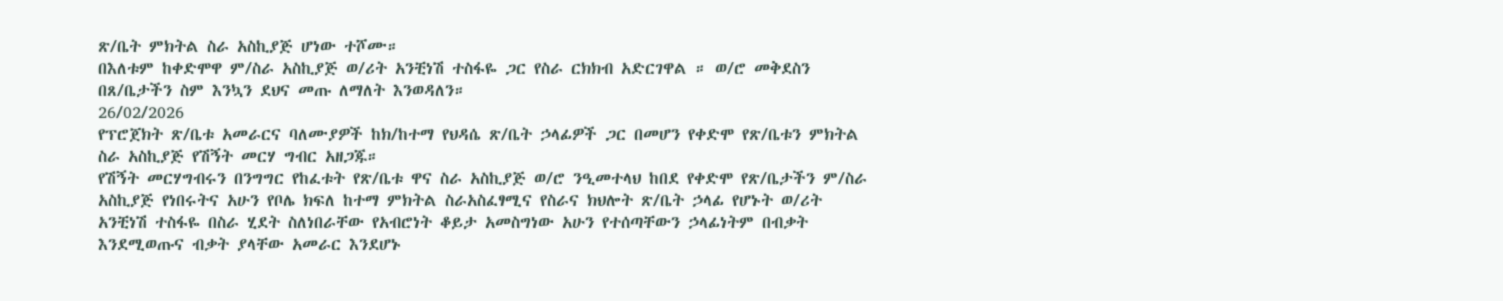ጽ/ቤት ምክትል ስራ አስኪያጅ ሆነው ተሾሙ።
በእለቱም ከቀድሞዋ ም/ስራ አስኪያጅ ወ/ሪት አንቺነሽ ተስፋዬ ጋር የስራ ርክክብ አድርገዋል ። ወ/ሮ መቅደስን በጸ/ቤታችን ስም እንኳን ደህና መጡ ለማለት እንወዳለን።
26/02/2026
የፕሮጀክት ጽ/ቤቱ አመራርና ባለሙያዎች ከክ/ከተማ የህዳሴ ጽ/ቤት ኃላፊዎች ጋር በመሆን የቀድሞ የጽ/ቤቱን ምክትል ስራ አስኪያጅ የሽኝት መርሃ ግብር አዘጋጁ።
የሽኝት መርሃግብሩን በንግግር የከፈቱት የጽ/ቤቱ ዋና ስራ አስኪያጅ ወ/ሮ ንዒመተላህ ከበደ የቀድሞ የጽ/ቤታችን ም/ስራ አስኪያጅ የነበሩትና አሁን የቦሌ ክፍለ ከተማ ምክትል ስራአስፈፃሚና የስራና ክህሎት ጽ/ቤት ኃላፊ የሆኑት ወ/ሪት አንቺነሽ ተስፋዬ በስራ ሂደት ስለነበራቸው የአብሮነት ቆይታ አመስግነው አሁን የተሰጣቸውን ኃላፊነትም በብቃት እንደሚወጡና ብቃት ያላቸው አመራር እንደሆኑ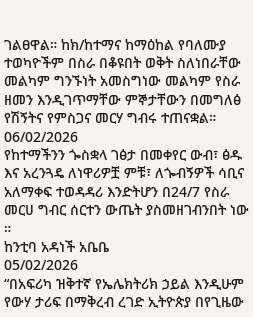ገልፀዋል። ከክ/ከተማና ከማዕከል የባለሙያ ተወካዮችም በስራ በቆዩበት ወቅት ስለነበራቸው መልካም ግንኙነት አመስግነው መልካም የስራ ዘመን እንዲገጥማቸው ምኞታቸውን በመግለፅ የሽኝትና የምስጋና መርሃ ግብሩ ተጠናቋል።
06/02/2026
የከተማችንን ጐስቋላ ገፅታ በመቀየር ውብ፣ ፅዱ እና አረንጓዴ ለነዋሪዎቿ ምቹ፣ ለጐብኝዎች ሳቢና አለማቀፍ ተወዳዳሪ እንድትሆን በ24/7 የስራ መርሀ ግብር ሰርተን ውጤት ያስመዘገብንበት ነው ።
ከንቲባ አዳነች አቤቤ
05/02/2026
“በአፍሪካ ዝቅተኛ የኤሌክትሪክ ኃይል እንዲሁም የውሃ ታሪፍ በማቅረብ ረገድ ኢትዮጵያ በየጊዜው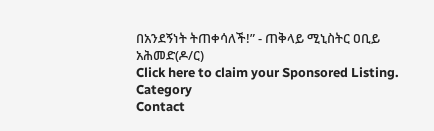በአንደኝነት ትጠቀሳለች!” - ጠቅላይ ሚኒስትር ዐቢይ አሕመድ(ዶ/ር)
Click here to claim your Sponsored Listing.
Category
Contact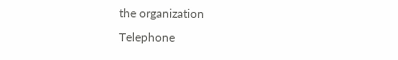the organization
Telephone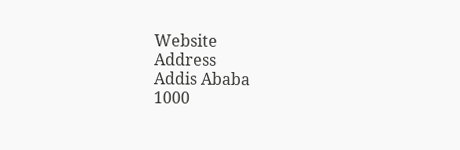Website
Address
Addis Ababa
1000